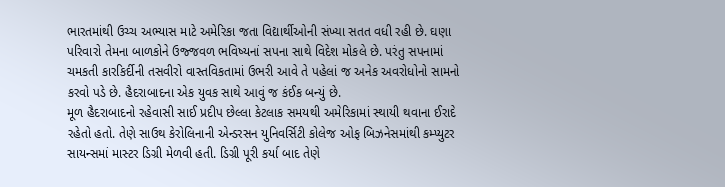ભારતમાંથી ઉચ્ચ અભ્યાસ માટે અમેરિકા જતા વિદ્યાર્થીઓની સંખ્યા સતત વધી રહી છે. ઘણા પરિવારો તેમના બાળકોને ઉજ્જવળ ભવિષ્યનાં સપના સાથે વિદેશ મોકલે છે. પરંતુ સપનામાં ચમકતી કારકિર્દીની તસવીરો વાસ્તવિકતામાં ઉભરી આવે તે પહેલાં જ અનેક અવરોધોનો સામનો કરવો પડે છે. હૈદરાબાદના એક યુવક સાથે આવું જ કંઈક બન્યું છે.
મૂળ હૈદરાબાદનો રહેવાસી સાઈ પ્રદીપ છેલ્લા કેટલાક સમયથી અમેરિકામાં સ્થાયી થવાના ઈરાદે રહેતો હતો. તેણે સાઉથ કેરોલિનાની એન્ડરસન યુનિવર્સિટી કોલેજ ઓફ બિઝનેસમાંથી કમ્પ્યુટર સાયન્સમાં માસ્ટર ડિગ્રી મેળવી હતી. ડિગ્રી પૂરી કર્યા બાદ તેણે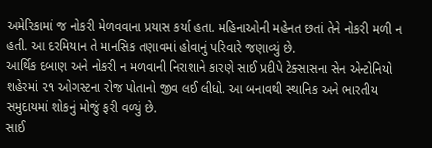અમેરિકામાં જ નોકરી મેળવવાના પ્રયાસ કર્યા હતા. મહિનાઓની મહેનત છતાં તેને નોકરી મળી ન હતી. આ દરમિયાન તે માનસિક તણાવમાં હોવાનું પરિવારે જણાવ્યું છે.
આર્થિક દબાણ અને નોકરી ન મળવાની નિરાશાને કારણે સાઈ પ્રદીપે ટેક્સાસના સેન એન્ટોનિયો શહેરમાં ૨૧ ઓગસ્ટના રોજ પોતાનો જીવ લઈ લીધો. આ બનાવથી સ્થાનિક અને ભારતીય સમુદાયમાં શોકનું મોજું ફરી વળ્યું છે.
સાઈ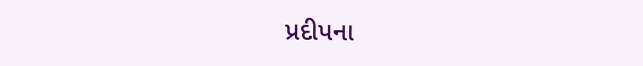પ્રદીપના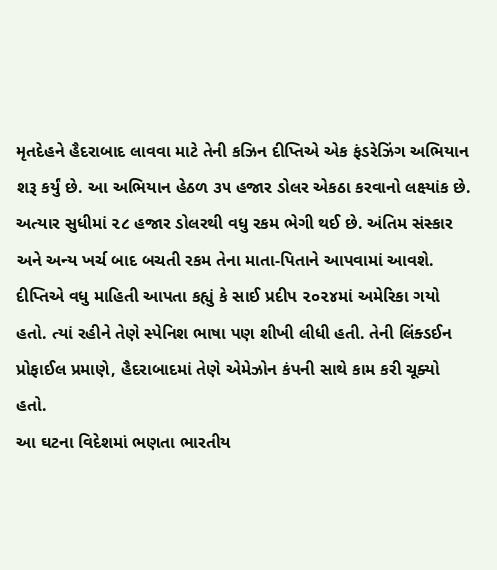મૃતદેહને હૈદરાબાદ લાવવા માટે તેની કઝિન દીપ્તિએ એક ફંડરેઝિંગ અભિયાન શરૂ કર્યું છે. આ અભિયાન હેઠળ ૩૫ હજાર ડોલર એકઠા કરવાનો લક્ષ્યાંક છે. અત્યાર સુધીમાં ૨૮ હજાર ડોલરથી વધુ રકમ ભેગી થઈ છે. અંતિમ સંસ્કાર અને અન્ય ખર્ચ બાદ બચતી રકમ તેના માતા-પિતાને આપવામાં આવશે.
દીપ્તિએ વધુ માહિતી આપતા કહ્યું કે સાઈ પ્રદીપ ૨૦૨૪માં અમેરિકા ગયો હતો. ત્યાં રહીને તેણે સ્પેનિશ ભાષા પણ શીખી લીધી હતી. તેની લિંક્ડઈન પ્રોફાઈલ પ્રમાણે, હૈદરાબાદમાં તેણે એમેઝોન કંપની સાથે કામ કરી ચૂક્યો હતો.
આ ઘટના વિદેશમાં ભણતા ભારતીય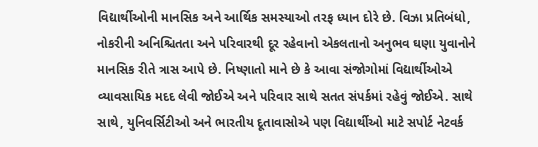વિદ્યાર્થીઓની માનસિક અને આર્થિક સમસ્યાઓ તરફ ધ્યાન દોરે છે. વિઝા પ્રતિબંધો, નોકરીની અનિશ્ચિતતા અને પરિવારથી દૂર રહેવાનો એકલતાનો અનુભવ ઘણા યુવાનોને માનસિક રીતે ત્રાસ આપે છે. નિષ્ણાતો માને છે કે આવા સંજોગોમાં વિદ્યાર્થીઓએ વ્યાવસાયિક મદદ લેવી જોઈએ અને પરિવાર સાથે સતત સંપર્કમાં રહેવું જોઈએ. સાથે સાથે, યુનિવર્સિટીઓ અને ભારતીય દૂતાવાસોએ પણ વિદ્યાર્થીઓ માટે સપોર્ટ નેટવર્ક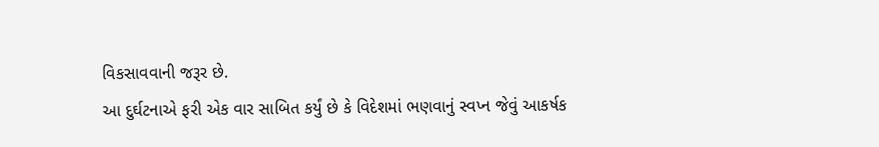વિકસાવવાની જરૂર છે.
આ દુર્ઘટનાએ ફરી એક વાર સાબિત કર્યું છે કે વિદેશમાં ભણવાનું સ્વપ્ન જેવું આકર્ષક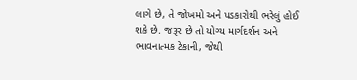લાગે છે, તે જોખમો અને પડકારોથી ભરેલું હોઈ શકે છે. જરૂર છે તો યોગ્ય માર્ગદર્શન અને ભાવનાત્મક ટેકાની, જેથી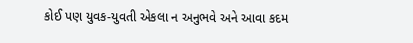કોઈ પણ યુવક-યુવતી એકલા ન અનુભવે અને આવા કદમ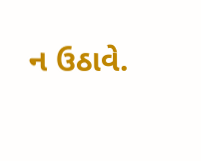ન ઉઠાવે.